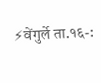⚡वेंगुर्ले ता.१६-: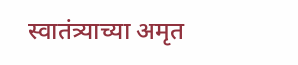स्वातंत्र्याच्या अमृत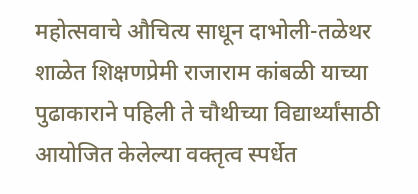महोत्सवाचे औचित्य साधून दाभोली-तळेथर शाळेत शिक्षणप्रेमी राजाराम कांबळी याच्या पुढाकाराने पहिली ते चौथीच्या विद्यार्थ्यांसाठी आयोजित केलेल्या वक्तृत्व स्पर्धेत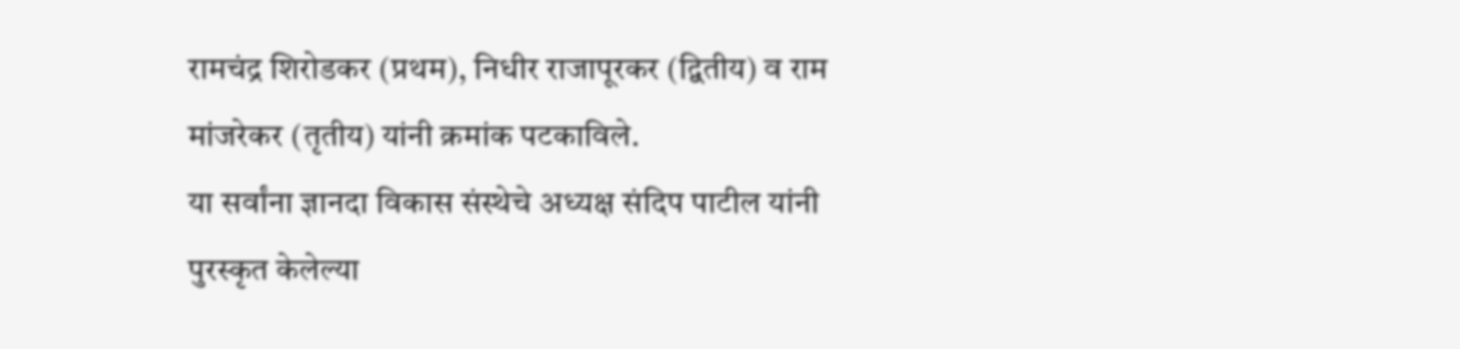रामचंद्र शिरोडकर (प्रथम), निधीर राजापूरकर (द्वितीय) व राम मांजरेकर (तृतीय) यांनी क्रमांक पटकाविले.
या सर्वांना ज्ञानदा विकास संस्थेचे अध्यक्ष संदिप पाटील यांनी पुरस्कृत केलेल्या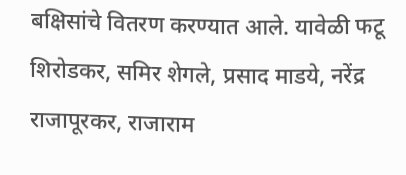बक्षिसांचे वितरण करण्यात आले. यावेळी फटू शिरोडकर, समिर शेगले, प्रसाद माडये, नरेंद्र राजापूरकर, राजाराम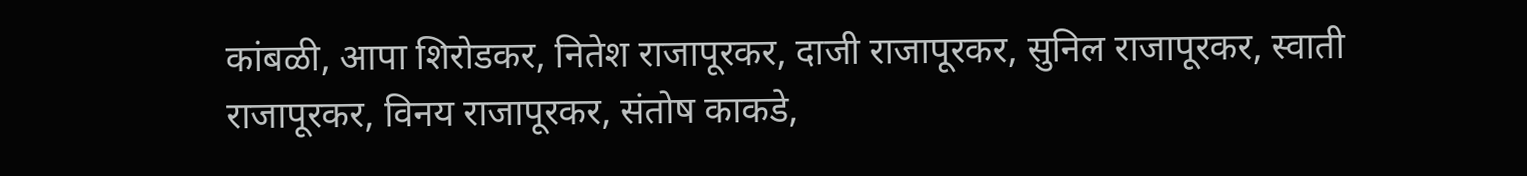कांबळी, आपा शिरोडकर, नितेश राजापूरकर, दाजी राजापूरकर, सुनिल राजापूरकर, स्वाती राजापूरकर, विनय राजापूरकर, संतोष काकडे,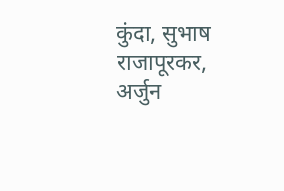कुंदा, सुभाष राजापूरकर, अर्जुन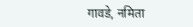गावडे, नमिता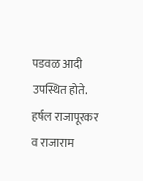पडवळ आदी उपस्थित होते. हर्षल राजापूरकर व राजाराम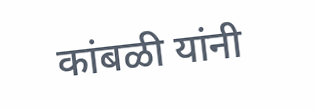कांबळी यांनी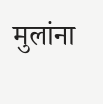मुलांना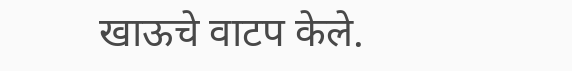खाऊचे वाटप केले.